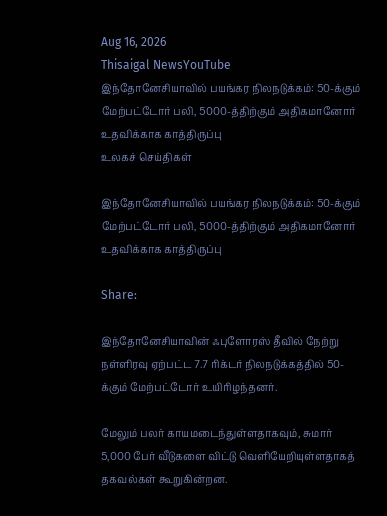Aug 16, 2026
Thisaigal NewsYouTube
இந்தோனேசியாவில் பயங்கர நிலநடுக்கம்: 50-க்கும் மேற்பட்டோர் பலி, 5000-த்திற்கும் அதிகமானோர் உதவிக்காக காத்திருப்பு
உலகச் செய்திகள்

இந்தோனேசியாவில் பயங்கர நிலநடுக்கம்: 50-க்கும் மேற்பட்டோர் பலி, 5000-த்திற்கும் அதிகமானோர் உதவிக்காக காத்திருப்பு

Share:

இந்தோனேசியாவின் ஃபுளோரஸ் தீவில் நேற்று நள்ளிரவு ஏற்பட்ட 7.7 ரிக்டர் நிலநடுக்கத்தில் 50-க்கும் மேற்பட்டோர் உயிரிழந்தனர்.

மேலும் பலர் காயமடைந்துள்ளதாகவும், சுமார் 5,000 பேர் வீடுகளை விட்டு வெளியேறியுள்ளதாகத் தகவல்கள் கூறுகின்றன.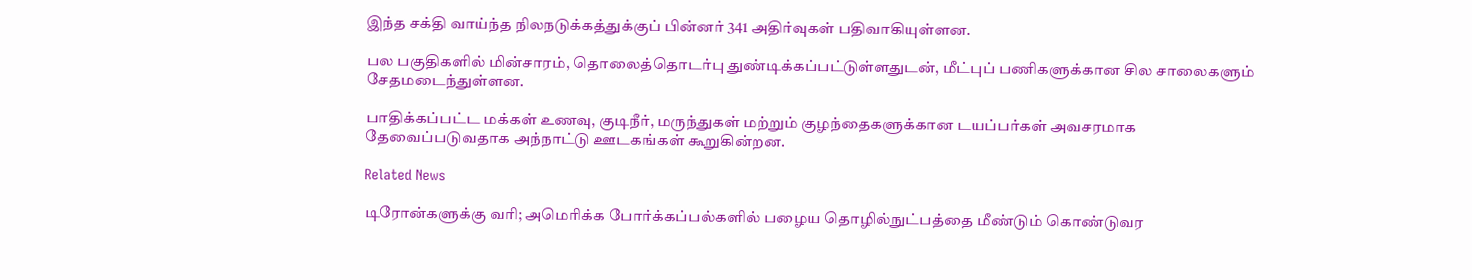இந்த சக்தி வாய்ந்த நிலநடுக்கத்துக்குப் பின்னர் 341 அதிர்வுகள் பதிவாகியுள்ளன.

பல பகுதிகளில் மின்சாரம், தொலைத்தொடர்பு துண்டிக்கப்பட்டுள்ளதுடன், மீட்புப் பணிகளுக்கான சில சாலைகளும் சேதமடைந்துள்ளன.

பாதிக்கப்பட்ட மக்கள் உணவு, குடிநீர், மருந்துகள் மற்றும் குழந்தைகளுக்கான டயப்பர்கள் அவசரமாக தேவைப்படுவதாக அந்நாட்டு ஊடகங்கள் கூறுகின்றன.

Related News

டிரோன்களுக்கு வரி; அமெரிக்க போர்க்கப்பல்களில் பழைய தொழில்நுட்பத்தை மீண்டும் கொண்டுவர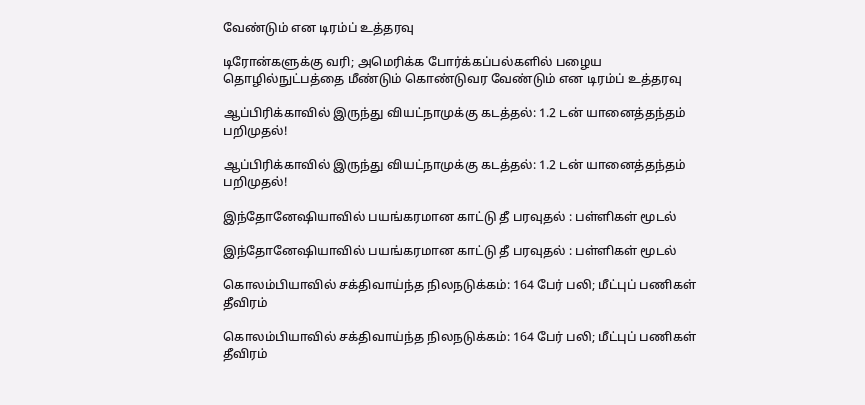வேண்டும் என டிரம்ப் உத்தரவு

டிரோன்களுக்கு வரி; அமெரிக்க போர்க்கப்பல்களில் பழைய தொழில்நுட்பத்தை மீண்டும் கொண்டுவர வேண்டும் என டிரம்ப் உத்தரவு

ஆப்பிரிக்காவில் இருந்து வியட்நாமுக்கு கடத்தல்: 1.2 டன் யானைத்தந்தம் பறிமுதல்!

ஆப்பிரிக்காவில் இருந்து வியட்நாமுக்கு கடத்தல்: 1.2 டன் யானைத்தந்தம் பறிமுதல்!

இந்தோனேஷியாவில் பயங்கரமான காட்டு தீ பரவுதல் : பள்ளிகள் மூடல்

இந்தோனேஷியாவில் பயங்கரமான காட்டு தீ பரவுதல் : பள்ளிகள் மூடல்

கொலம்பியாவில் சக்திவாய்ந்த நிலநடுக்கம்: 164 பேர் பலி; மீட்புப் பணிகள் தீவிரம்

கொலம்பியாவில் சக்திவாய்ந்த நிலநடுக்கம்: 164 பேர் பலி; மீட்புப் பணிகள் தீவிரம்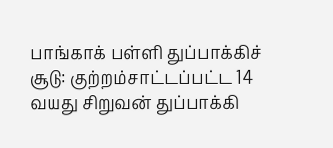பாங்காக் பள்ளி துப்பாக்கிச் சூடு: குற்றம்சாட்டப்பட்ட 14 வயது சிறுவன் துப்பாக்கி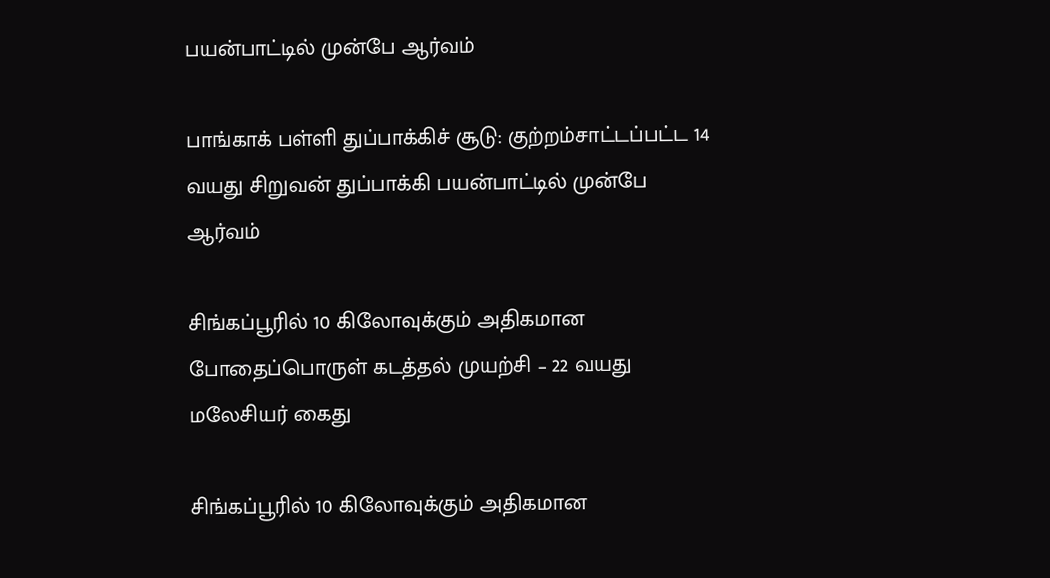பயன்பாட்டில் முன்பே ஆர்வம்

பாங்காக் பள்ளி துப்பாக்கிச் சூடு: குற்றம்சாட்டப்பட்ட 14 வயது சிறுவன் துப்பாக்கி பயன்பாட்டில் முன்பே ஆர்வம்

சிங்கப்பூரில் 10 கிலோவுக்கும் அதிகமான போதைப்பொருள் கடத்தல் முயற்சி – 22 வயது மலேசியர் கைது

சிங்கப்பூரில் 10 கிலோவுக்கும் அதிகமான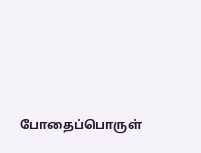போதைப்பொருள்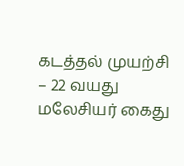கடத்தல் முயற்சி – 22 வயது மலேசியர் கைது